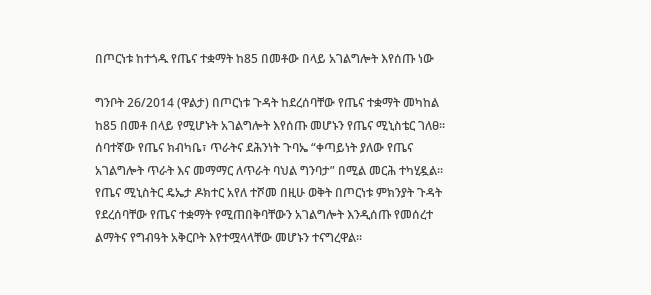በጦርነቱ ከተጎዱ የጤና ተቋማት ከ85 በመቶው በላይ አገልግሎት እየሰጡ ነው

ግንቦት 26/2014 (ዋልታ) በጦርነቱ ጉዳት ከደረሰባቸው የጤና ተቋማት መካከል ከ85 በመቶ በላይ የሚሆኑት አገልግሎት እየሰጡ መሆኑን የጤና ሚኒስቴር ገለፀ፡፡
ሰባተኛው የጤና ክብካቤ፣ ጥራትና ደሕንነት ጉባኤ “ቀጣይነት ያለው የጤና አገልግሎት ጥራት እና መማማር ለጥራት ባህል ግንባታ” በሚል መርሕ ተካሂዷል፡፡
የጤና ሚኒስትር ዴኤታ ዶክተር አየለ ተሾመ በዚሁ ወቅት በጦርነቱ ምክንያት ጉዳት የደረሰባቸው የጤና ተቋማት የሚጠበቅባቸውን አገልግሎት እንዲሰጡ የመሰረተ ልማትና የግብዓት አቅርቦት እየተሟላላቸው መሆኑን ተናግረዋል።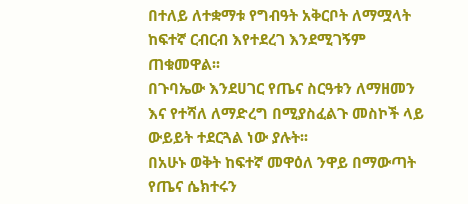በተለይ ለተቋማቱ የግብዓት አቅርቦት ለማሟላት ከፍተኛ ርብርብ እየተደረገ እንደሚገኝም ጠቁመዋል፡፡
በጉባኤው እንደሀገር የጤና ስርዓቱን ለማዘመን እና የተሻለ ለማድረግ በሚያስፈልጉ መስኮች ላይ ውይይት ተደርጓል ነው ያሉት፡፡
በአሁኑ ወቅት ከፍተኛ መዋዕለ ንዋይ በማውጣት የጤና ሴክተሩን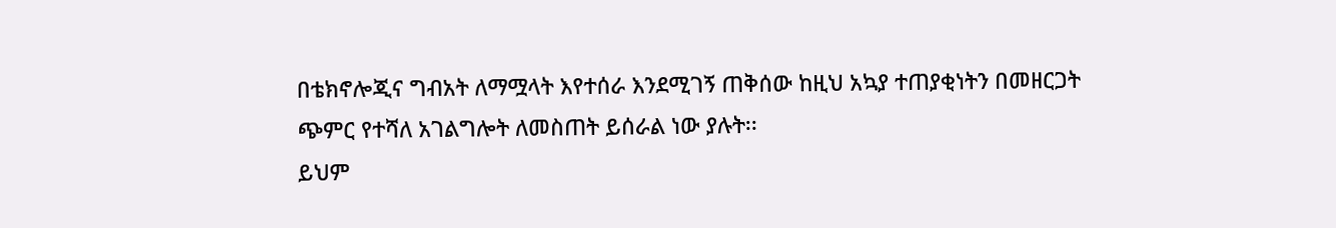በቴክኖሎጂና ግብአት ለማሟላት እየተሰራ እንደሚገኝ ጠቅሰው ከዚህ አኳያ ተጠያቂነትን በመዘርጋት ጭምር የተሻለ አገልግሎት ለመስጠት ይሰራል ነው ያሉት፡፡
ይህም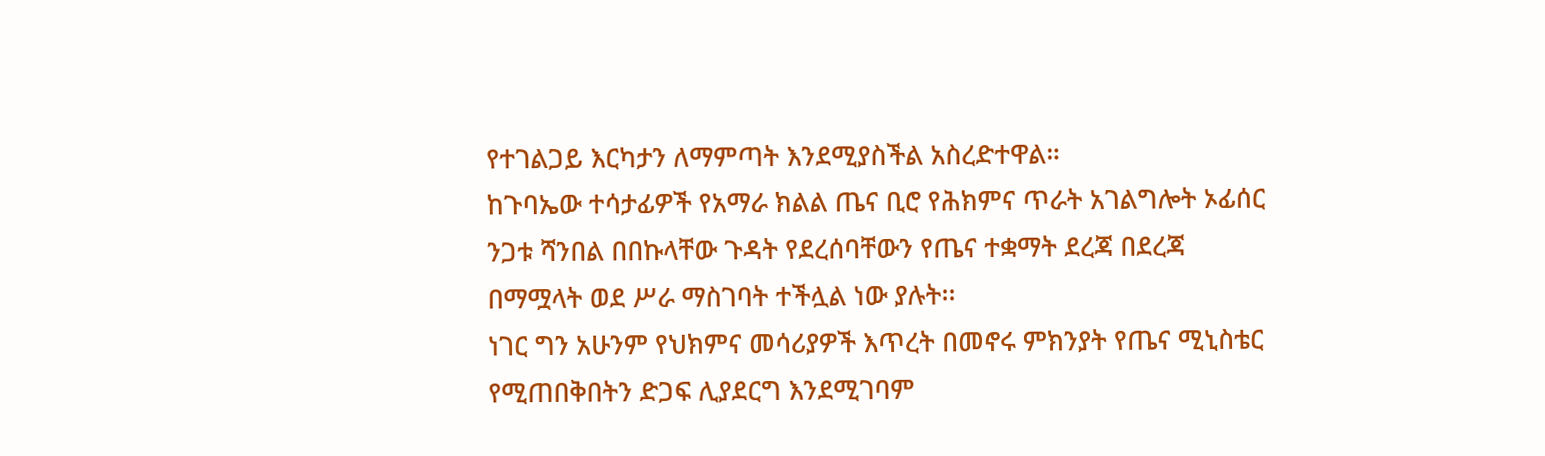የተገልጋይ እርካታን ለማምጣት እንደሚያስችል አስረድተዋል።
ከጉባኤው ተሳታፊዎች የአማራ ክልል ጤና ቢሮ የሕክምና ጥራት አገልግሎት ኦፊሰር ንጋቱ ሻንበል በበኩላቸው ጉዳት የደረሰባቸውን የጤና ተቋማት ደረጃ በደረጃ በማሟላት ወደ ሥራ ማስገባት ተችሏል ነው ያሉት፡፡
ነገር ግን አሁንም የህክምና መሳሪያዎች እጥረት በመኖሩ ምክንያት የጤና ሚኒስቴር የሚጠበቅበትን ድጋፍ ሊያደርግ እንደሚገባም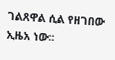ገልጸዋል ሲል የዘገበው ኢዜአ ነው፡፡